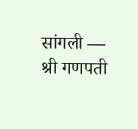सांगली — श्री गणपती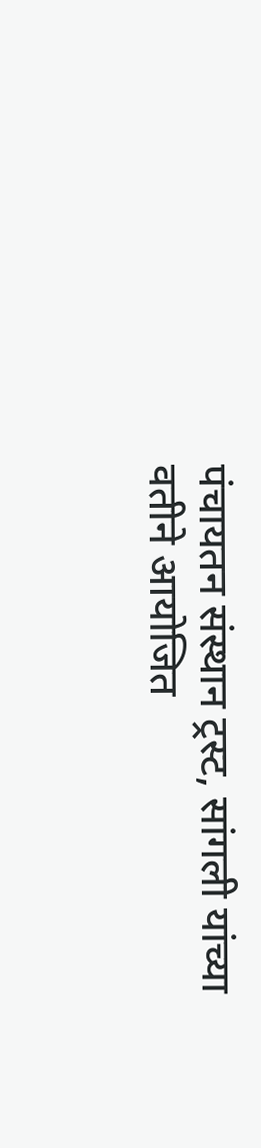पंचायतन संस्थान ट्रस्ट, सांगली यांच्या वतीने आयोजित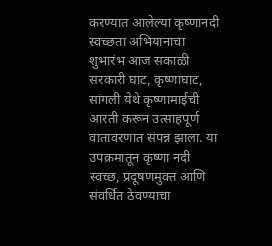करण्यात आलेल्या कृष्णानदी स्वच्छता अभियानाचा शुभारंभ आज सकाळी सरकारी घाट, कृष्णाघाट, सांगली येथे कृष्णामाईची आरती करून उत्साहपूर्ण वातावरणात संपन्न झाला. या उपक्रमातून कृष्णा नदी स्वच्छ, प्रदूषणमुक्त आणि संवर्धित ठेवण्याचा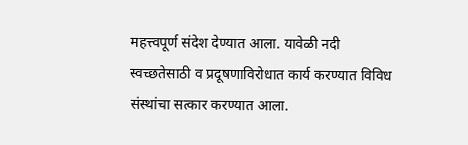महत्त्वपूर्ण संदेश देण्यात आला. यावेळी नदी स्वच्छतेसाठी व प्रदूषणाविरोधात कार्य करण्यात विविध संस्थांचा सत्कार करण्यात आला.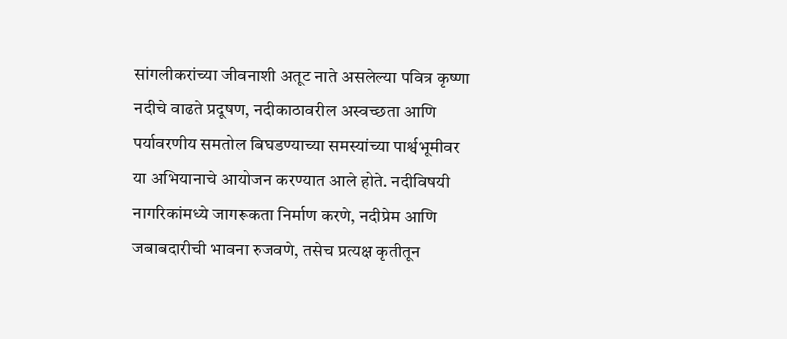सांगलीकरांच्या जीवनाशी अतूट नाते असलेल्या पवित्र कृष्णा नदीचे वाढते प्रदूषण, नदीकाठावरील अस्वच्छता आणि पर्यावरणीय समतोल बिघडण्याच्या समस्यांच्या पार्श्वभूमीवर या अभियानाचे आयोजन करण्यात आले होते. नदीविषयी नागरिकांमध्ये जागरूकता निर्माण करणे, नदीप्रेम आणि जबाबदारीची भावना रुजवणे, तसेच प्रत्यक्ष कृतीतून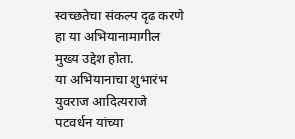स्वच्छतेचा संकल्प दृढ करणे हा या अभियानामागील मुख्य उद्देश होता.
या अभियानाचा शुभारंभ युवराज आदित्यराजे पटवर्धन यांच्या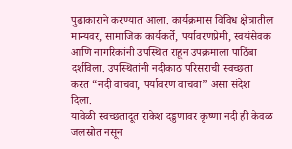पुढाकाराने करण्यात आला. कार्यक्रमास विविध क्षेत्रातील मान्यवर, सामाजिक कार्यकर्ते, पर्यावरणप्रेमी, स्वयंसेवक आणि नागरिकांनी उपस्थित राहून उपक्रमाला पाठिंबा दर्शविला. उपस्थितांनी नदीकाठ परिसराची स्वच्छता करत “नदी वाचवा, पर्यावरण वाचवा” असा संदेश दिला.
यावेळी स्वच्छतादूत राकेश दड्डणावर कृष्णा नदी ही केवळ जलस्रोत नसून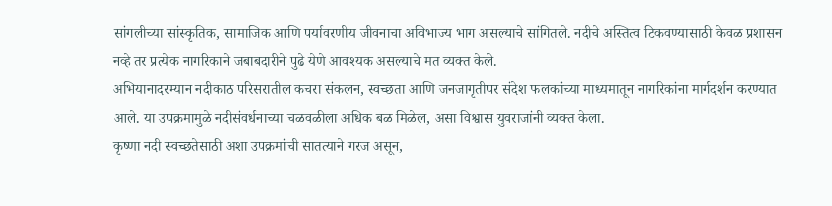सांगलीच्या सांस्कृतिक, सामाजिक आणि पर्यावरणीय जीवनाचा अविभाज्य भाग असल्याचे सांगितले. नदीचे अस्तित्व टिकवण्यासाठी केवळ प्रशासन नव्हे तर प्रत्येक नागरिकाने जबाबदारीने पुढे येणे आवश्यक असल्याचे मत व्यक्त केले.
अभियानादरम्यान नदीकाठ परिसरातील कचरा संकलन, स्वच्छता आणि जनजागृतीपर संदेश फलकांच्या माध्यमातून नागरिकांना मार्गदर्शन करण्यात आले. या उपक्रमामुळे नदीसंवर्धनाच्या चळवळीला अधिक बळ मिळेल, असा विश्वास युवराजांनी व्यक्त केला.
कृष्णा नदी स्वच्छतेसाठी अशा उपक्रमांची सातत्याने गरज असून,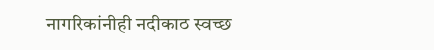नागरिकांनीही नदीकाठ स्वच्छ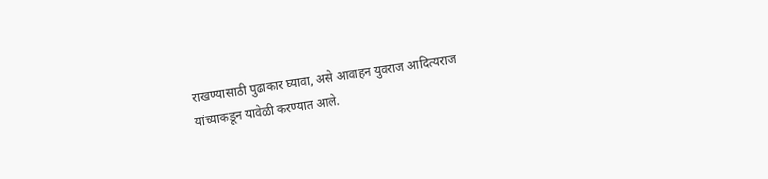राखण्यासाठी पुढाकार घ्यावा, असे आवाहन युवराज आदित्यराज यांच्याकडून यावेळी करण्यात आले.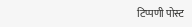टिप्पणी पोस्ट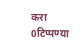करा
0टिप्पण्या